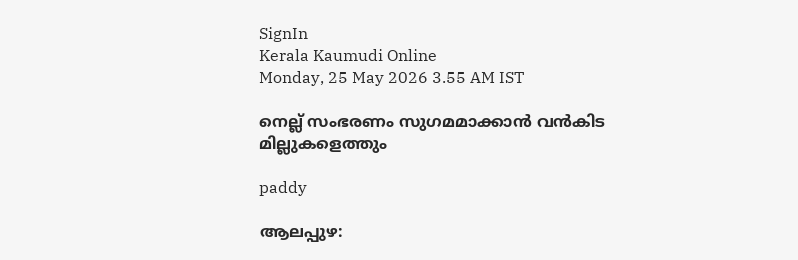SignIn
Kerala Kaumudi Online
Monday, 25 May 2026 3.55 AM IST

നെല്ല് സംഭരണം സുഗമമാക്കാൻ വൻകിട മില്ലുകളെത്തും

paddy

ആലപ്പുഴ: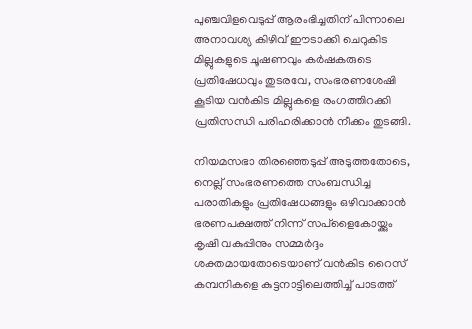പുഞ്ചവിളവെടുപ്പ് ആരംഭിച്ചതിന് പിന്നാലെ അനാവശ്യ കിഴിവ് ഈടാക്കി ചെറുകിട മില്ലുകളുടെ ചൂഷണവും കർഷകരുടെ പ്രതിഷേധവും തുടരവേ, സംഭരണശേഷി കൂടിയ വൻകിട മില്ലുകളെ രംഗത്തിറക്കി പ്രതിസന്ധി പരിഹരിക്കാൻ നീക്കം തുടങ്ങി.

നിയമസഭാ തിരഞ്ഞെടുപ്പ് അടുത്തതോടെ, നെല്ല് സംഭരണത്തെ സംബന്ധിച്ച പരാതികളും പ്രതിഷേധങ്ങളും ഒഴിവാക്കാൻ ഭരണപക്ഷത്ത് നിന്ന് സപ്ളൈകോയ്ക്കും കൃഷി വകുപ്പിനും സമ്മ‌ർദ്ദം ശക്തമായതോടെയാണ് വൻകിട റൈസ് കമ്പനികളെ കുട്ടനാട്ടിലെത്തിച്ച് പാടത്ത്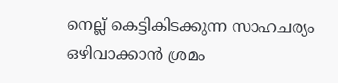നെല്ല് കെട്ടികിടക്കുന്ന സാഹചര്യം ഒഴിവാക്കാൻ ശ്രമം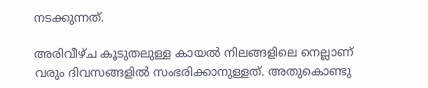നടക്കുന്നത്.

അരിവീഴ്ച കൂടുതലുള്ള കായൽ നിലങ്ങളിലെ നെല്ലാണ് വരും ദിവസങ്ങളിൽ സംഭരിക്കാനുള്ളത്. അതുകൊണ്ടു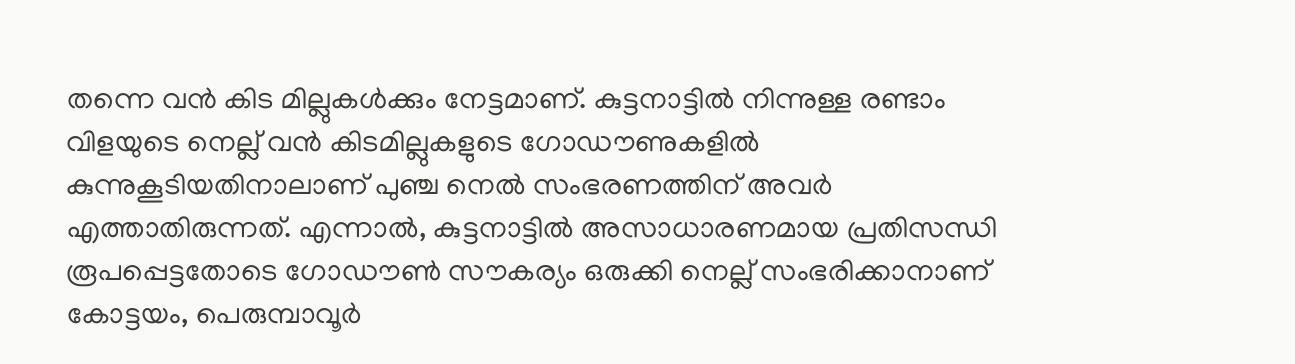തന്നെ വൻ കിട മില്ലുകൾക്കും നേട്ടമാണ്. കുട്ടനാട്ടിൽ നിന്നുള്ള രണ്ടാം വിളയുടെ നെല്ല് വൻ കിടമില്ലുകളുടെ ഗോഡൗണുകളിൽ കുന്നുകൂടിയതിനാലാണ് പുഞ്ച നെൽ സംഭരണത്തിന് അവർ എത്താതിരുന്നത്. എന്നാൽ, കുട്ടനാട്ടിൽ അസാധാരണമായ പ്രതിസന്ധി രൂപപ്പെട്ടതോടെ ഗോഡൗൺ സൗകര്യം ഒരുക്കി നെല്ല് സംഭരിക്കാനാണ് കോട്ടയം, പെരുമ്പാവൂർ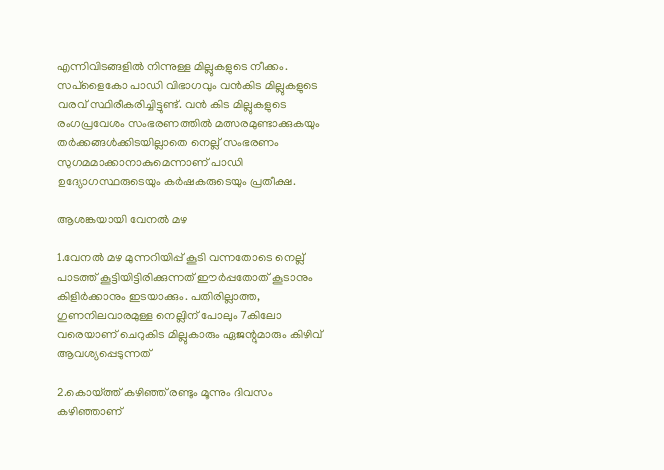എന്നിവിടങ്ങളിൽ നിന്നുള്ള മില്ലുകളുടെ നീക്കം. സപ്ളൈകോ പാഡി വിഭാഗവും വൻകിട മില്ലുകളുടെ വരവ് സ്ഥിരീകരിച്ചിട്ടുണ്ട്. വൻ കിട മില്ലുകളുടെ രംഗപ്രവേശം സംഭരണത്തിൽ മത്സരമുണ്ടാക്കുകയും തർക്കങ്ങൾക്കിടയില്ലാതെ നെല്ല് സംഭരണം സുഗമമാക്കാനാകുമെന്നാണ് പാ‌ഡി ഉദ്യോഗസ്ഥരുടെയും കർഷകരുടെയും പ്രതീക്ഷ.

ആശങ്കയായി വേനൽ മഴ

1.വേനൽ മഴ മുന്നറിയിപ്പ് കൂടി വന്നതോടെ നെല്ല് പാടത്ത് കൂട്ടിയിട്ടിരിക്കുന്നത് ഈർപ്പതോത് കൂടാനും കിളിർക്കാനും ഇടയാക്കും. പതിരില്ലാത്ത, ഗുണനിലവാരമുള്ള നെല്ലിന് പോലും 7കിലോ വരെയാണ് ചെറുകിട മില്ലുകാരും ഏജന്റുമാരും കിഴിവ് ആവശ്യപ്പെടുന്നത്

2.കൊയ്ത്ത് കഴിഞ്ഞ് രണ്ടും മൂന്നും ദിവസം കഴിഞ്ഞാണ്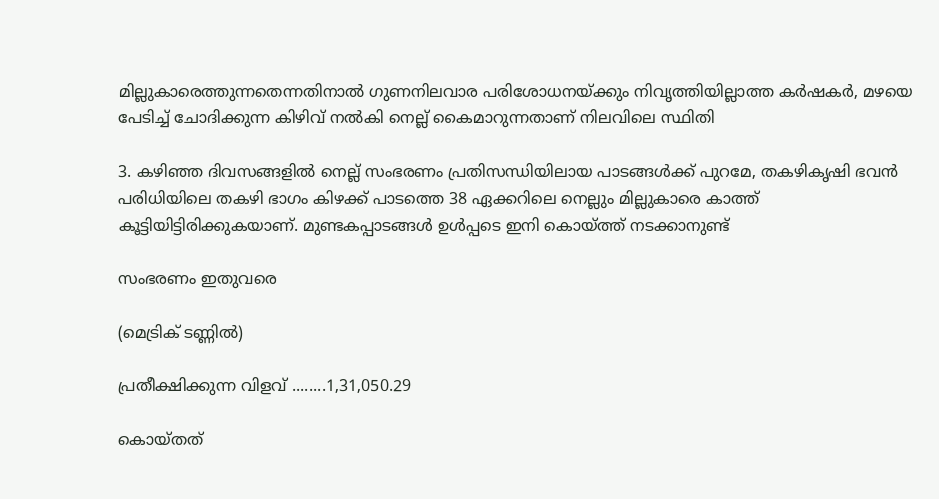മില്ലുകാരെത്തുന്നതെന്നതിനാൽ ഗുണനിലവാര പരിശോധനയ്ക്കും നിവൃത്തിയില്ലാത്ത കർഷകർ, മഴയെ പേടിച്ച് ചോദിക്കുന്ന കിഴിവ് നൽകി നെല്ല് കൈമാറുന്നതാണ് നിലവിലെ സ്ഥിതി

3. കഴിഞ്ഞ ദിവസങ്ങളിൽ നെല്ല് സംഭരണം പ്രതിസന്ധിയിലായ പാടങ്ങൾക്ക് പുറമേ, തകഴികൃഷി ഭവൻ പരിധിയിലെ തകഴി ഭാഗം കിഴക്ക് പാടത്തെ 38 ഏക്കറിലെ നെല്ലും മില്ലുകാരെ കാത്ത് കൂട്ടിയിട്ടിരിക്കുകയാണ്. മുണ്ടകപ്പാടങ്ങൾ ഉൾപ്പടെ ഇനി കൊയ്‌ത്ത് നടക്കാനുണ്ട്

സംഭരണം ഇതുവരെ

(മെട്രിക് ടണ്ണിൽ)

പ്രതീക്ഷിക്കുന്ന വിളവ് ........1,31,050.29

കൊയ്‌തത്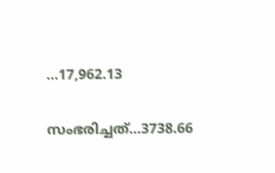...17,962.13

സംഭരിച്ചത്...3738.66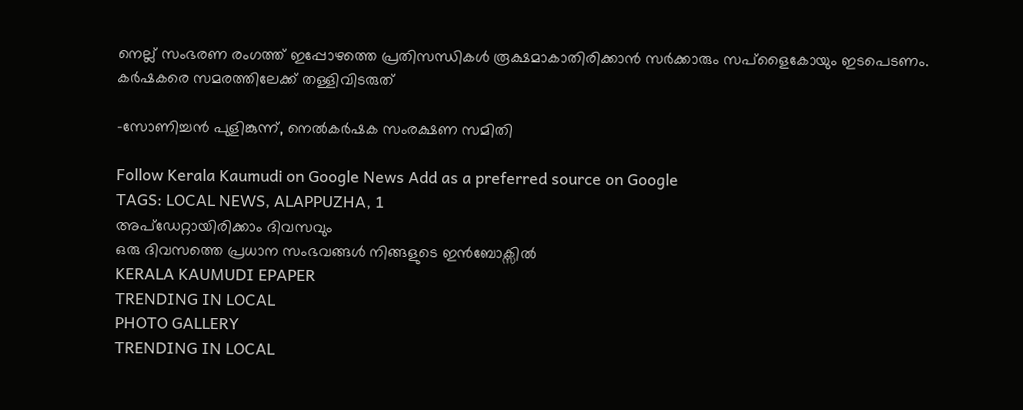നെല്ല് സംഭരണ രംഗത്ത് ഇപ്പോഴത്തെ പ്രതിസന്ധികൾ രൂക്ഷമാകാതിരിക്കാൻ സർക്കാരും സപ്ളൈകോയും ഇടപെടണം. കർഷകരെ സമരത്തിലേക്ക് തള്ളിവിടരുത്

-സോണിച്ചൻ പുളിങ്കുന്ന്, നെൽകർഷക സംരക്ഷണ സമിതി

Follow Kerala Kaumudi on Google News Add as a preferred source on Google
TAGS: LOCAL NEWS, ALAPPUZHA, 1
അപ്ഡേറ്റായിരിക്കാം ദിവസവും
ഒരു ദിവസത്തെ പ്രധാന സംഭവങ്ങൾ നിങ്ങളുടെ ഇൻബോക്സിൽ
KERALA KAUMUDI EPAPER
TRENDING IN LOCAL
PHOTO GALLERY
TRENDING IN LOCAL